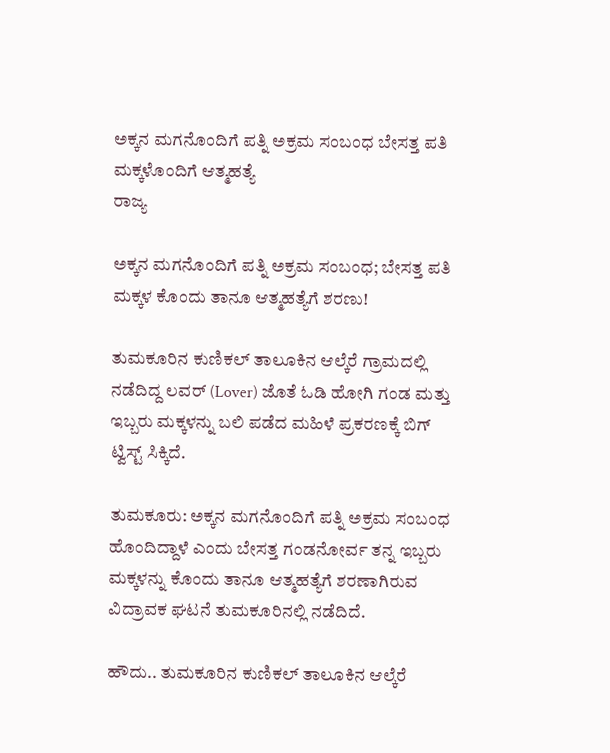ಅಕ್ಕನ ಮಗನೊಂದಿಗೆ ಪತ್ನಿ ಅಕ್ರಮ ಸಂಬಂಧ ಬೇಸತ್ತ ಪತಿ ಮಕ್ಕಳೊಂದಿಗೆ ಆತ್ಮಹತ್ಯೆ
ರಾಜ್ಯ

ಅಕ್ಕನ ಮಗನೊಂದಿಗೆ ಪತ್ನಿ ಅಕ್ರಮ ಸಂಬಂಧ; ಬೇಸತ್ತ ಪತಿ ಮಕ್ಕಳ ಕೊಂದು ತಾನೂ ಆತ್ಮಹತ್ಯೆಗೆ ಶರಣು!

ತುಮಕೂರಿನ ಕುಣಿಕಲ್ ತಾಲೂಕಿನ ಆಲ್ಕೆರೆ ಗ್ರಾಮದಲ್ಲಿ ನಡೆದಿದ್ದ ಲವರ್ (Lover) ಜೊತೆ ಓಡಿ ಹೋಗಿ ಗಂಡ ಮತ್ತು ಇಬ್ಬರು ಮಕ್ಕಳನ್ನು ಬಲಿ ಪಡೆದ ಮಹಿಳೆ ಪ್ರಕರಣಕ್ಕೆ ಬಿಗ್ ಟ್ವಿಸ್ಟ್ ಸಿಕ್ಕಿದೆ.

ತುಮಕೂರು: ಅಕ್ಕನ ಮಗನೊಂದಿಗೆ ಪತ್ನಿ ಅಕ್ರಮ ಸಂಬಂಧ ಹೊಂದಿದ್ದಾಳೆ ಎಂದು ಬೇಸತ್ತ ಗಂಡನೋರ್ವ ತನ್ನ ಇಬ್ಬರು ಮಕ್ಕಳನ್ನು ಕೊಂದು ತಾನೂ ಆತ್ಮಹತ್ಯೆಗೆ ಶರಣಾಗಿರುವ ವಿದ್ರಾವಕ ಘಟನೆ ತುಮಕೂರಿನಲ್ಲಿ ನಡೆದಿದೆ.

ಹೌದು.. ತುಮಕೂರಿನ ಕುಣಿಕಲ್ ತಾಲೂಕಿನ ಆಲ್ಕೆರೆ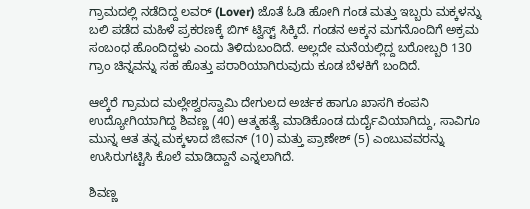ಗ್ರಾಮದಲ್ಲಿ ನಡೆದಿದ್ದ ಲವರ್ (Lover) ಜೊತೆ ಓಡಿ ಹೋಗಿ ಗಂಡ ಮತ್ತು ಇಬ್ಬರು ಮಕ್ಕಳನ್ನು ಬಲಿ ಪಡೆದ ಮಹಿಳೆ ಪ್ರಕರಣಕ್ಕೆ ಬಿಗ್ ಟ್ವಿಸ್ಟ್ ಸಿಕ್ಕಿದೆ. ಗಂಡನ ಅಕ್ಕನ ಮಗನೊಂದಿಗೆ ಅಕ್ರಮ ಸಂಬಂಧ ಹೊಂದಿದ್ದಳು ಎಂದು ತಿಳಿದುಬಂದಿದೆ. ಅಲ್ಲದೇ ಮನೆಯಲ್ಲಿದ್ದ ಬರೋಬ್ಬರಿ 130 ಗ್ರಾಂ ಚಿನ್ನವನ್ನು ಸಹ ಹೊತ್ತು ಪರಾರಿಯಾಗಿರುವುದು ಕೂಡ ಬೆಳಕಿಗೆ ಬಂದಿದೆ.

ಆಲ್ಕೆರೆ ಗ್ರಾಮದ ಮಲ್ಲೇಶ್ವರಸ್ವಾಮಿ ದೇಗುಲದ ಅರ್ಚಕ ಹಾಗೂ ಖಾಸಗಿ ಕಂಪನಿ ಉದ್ಯೋಗಿಯಾಗಿದ್ದ ಶಿವಣ್ಣ (40) ಆತ್ಮಹತ್ಯೆ ಮಾಡಿಕೊಂಡ ದುರ್ದೈವಿಯಾಗಿದ್ದು, ಸಾವಿಗೂ ಮುನ್ನ ಆತ ತನ್ನ ಮಕ್ಕಳಾದ ಜೀವನ್ (10) ಮತ್ತು ಪ್ರಾಣೇಶ್ (5) ಎಂಬುವವರನ್ನು ಉಸಿರುಗಟ್ಟಿಸಿ ಕೊಲೆ ಮಾಡಿದ್ದಾನೆ ಎನ್ನಲಾಗಿದೆ.

ಶಿವಣ್ಣ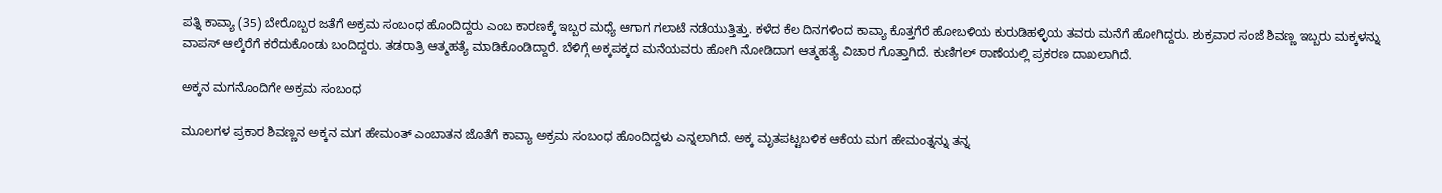ಪತ್ನಿ ಕಾವ್ಯಾ (35) ಬೇರೊಬ್ಬರ ಜತೆಗೆ ಅಕ್ರಮ ಸಂಬಂಧ ಹೊಂದಿದ್ದರು ಎಂಬ ಕಾರಣಕ್ಕೆ ಇಬ್ಬರ ಮಧ್ಯೆ ಆಗಾಗ ಗಲಾಟೆ ನಡೆಯುತ್ತಿತ್ತು. ಕಳೆದ ಕೆಲ ದಿನಗಳಿಂದ ಕಾವ್ಯಾ ಕೊತ್ತಗೆರೆ ಹೋಬಳಿಯ ಕುರುಡಿಹಳ್ಳಿಯ ತವರು ಮನೆಗೆ ಹೋಗಿದ್ದರು. ಶುಕ್ರವಾರ ಸಂಜೆ ಶಿವಣ್ಣ ಇಬ್ಬರು ಮಕ್ಕಳನ್ನು ವಾಪಸ್ ಆಲ್ಕೆರೆಗೆ ಕರೆದುಕೊಂಡು ಬಂದಿದ್ದರು. ತಡರಾತ್ರಿ ಆತ್ಮಹತ್ಯೆ ಮಾಡಿಕೊಂಡಿದ್ದಾರೆ. ಬೆಳಿಗ್ಗೆ ಅಕ್ಕಪಕ್ಕದ ಮನೆಯವರು ಹೋಗಿ ನೋಡಿದಾಗ ಆತ್ಮಹತ್ಯೆ ವಿಚಾರ ಗೊತ್ತಾಗಿದೆ. ಕುಣಿಗಲ್ ಠಾಣೆಯಲ್ಲಿ ಪ್ರಕರಣ ದಾಖಲಾಗಿದೆ.

ಅಕ್ಕನ ಮಗನೊಂದಿಗೇ ಅಕ್ರಮ ಸಂಬಂಧ

ಮೂಲಗಳ ಪ್ರಕಾರ ಶಿವಣ್ಣನ ಅಕ್ಕನ ಮಗ ಹೇಮಂತ್ ಎಂಬಾತನ ಜೊತೆಗೆ ಕಾವ್ಯಾ ಅಕ್ರಮ ಸಂಬಂಧ ಹೊಂದಿದ್ದಳು ಎನ್ನಲಾಗಿದೆ. ಅಕ್ಕ ಮೃತಪಟ್ಟಬಳಿಕ ಆಕೆಯ ಮಗ ಹೇಮಂತ್ನನ್ನು ತನ್ನ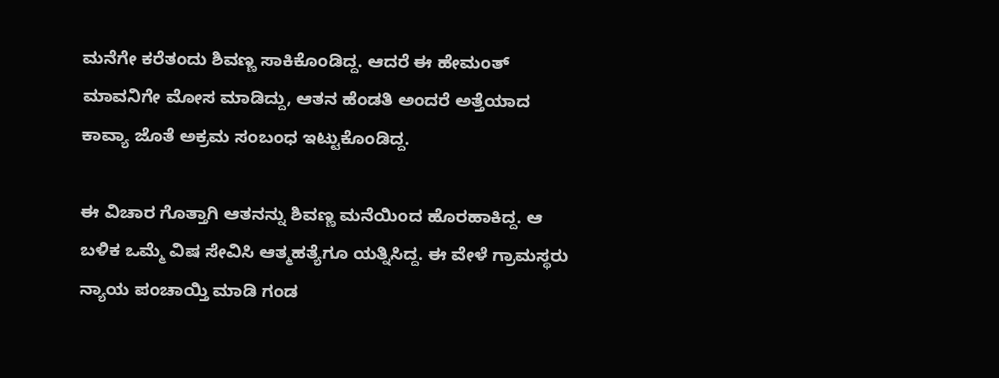ಮನೆಗೇ ಕರೆತಂದು ಶಿವಣ್ಣ ಸಾಕಿಕೊಂಡಿದ್ದ. ಆದರೆ ಈ ಹೇಮಂತ್ ಮಾವನಿಗೇ ಮೋಸ ಮಾಡಿದ್ದು, ಆತನ ಹೆಂಡತಿ ಅಂದರೆ ಅತ್ತೆಯಾದ ಕಾವ್ಯಾ ಜೊತೆ ಅಕ್ರಮ ಸಂಬಂಧ ಇಟ್ಟುಕೊಂಡಿದ್ದ.

ಈ ವಿಚಾರ ಗೊತ್ತಾಗಿ ಆತನನ್ನು ಶಿವಣ್ಣ ಮನೆಯಿಂದ ಹೊರಹಾಕಿದ್ದ. ಆ ಬಳಿಕ ಒಮ್ಮೆ ವಿಷ ಸೇವಿಸಿ ಆತ್ಮಹತ್ಯೆಗೂ ಯತ್ನಿಸಿದ್ದ. ಈ ವೇಳೆ ಗ್ರಾಮಸ್ಥರು ನ್ಯಾಯ ಪಂಚಾಯ್ತಿ ಮಾಡಿ ಗಂಡ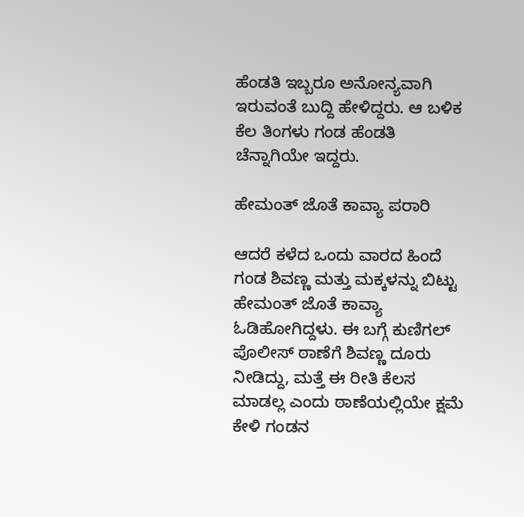ಹೆಂಡತಿ ಇಬ್ಬರೂ ಅನೋನ್ಯವಾಗಿ ಇರುವಂತೆ ಬುದ್ದಿ ಹೇಳಿದ್ದರು. ಆ ಬಳಿಕ ಕೆಲ ತಿಂಗಳು ಗಂಡ ಹೆಂಡತಿ ಚೆನ್ನಾಗಿಯೇ ಇದ್ದರು.

ಹೇಮಂತ್ ಜೊತೆ ಕಾವ್ಯಾ ಪರಾರಿ

ಆದರೆ ಕಳೆದ ಒಂದು ವಾರದ ಹಿಂದೆ ಗಂಡ ಶಿವಣ್ಣ ಮತ್ತು ಮಕ್ಕಳನ್ನು ಬಿಟ್ಟು ಹೇಮಂತ್ ಜೊತೆ ಕಾವ್ಯಾ ಓಡಿಹೋಗಿದ್ದಳು. ಈ ಬಗ್ಗೆ ಕುಣಿಗಲ್ ಪೊಲೀಸ್ ಠಾಣೆಗೆ ಶಿವಣ್ಣ ದೂರು ನೀಡಿದ್ದು, ಮತ್ತೆ ಈ ರೀತಿ ಕೆಲಸ ಮಾಡಲ್ಲ ಎಂದು ಠಾಣೆಯಲ್ಲಿಯೇ ಕ್ಷಮೆ ಕೇಳಿ ಗಂಡನ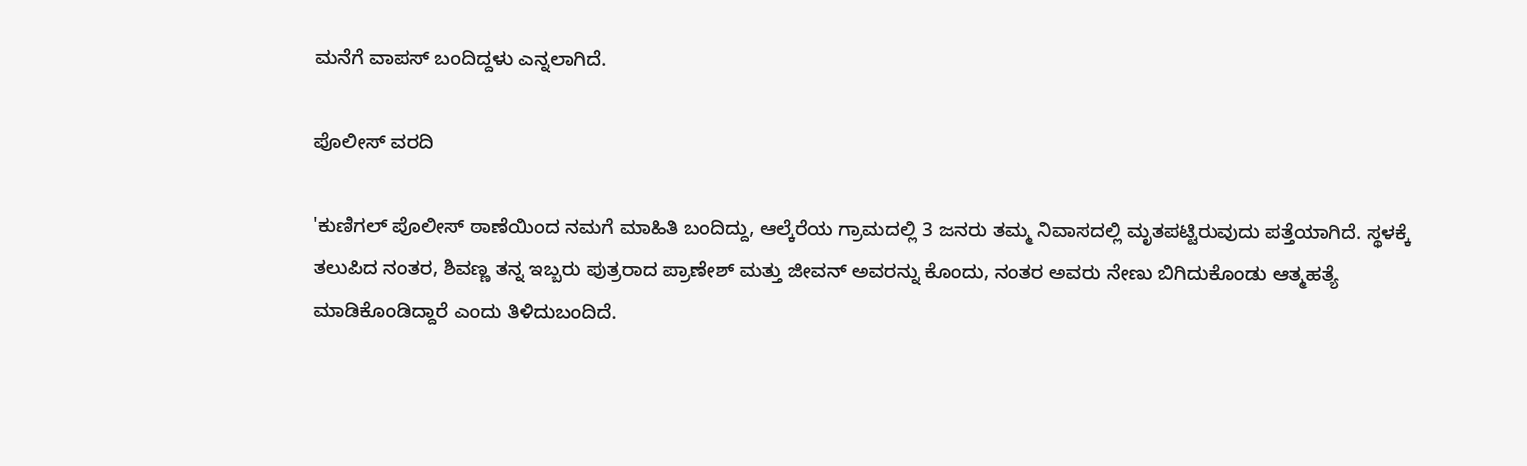ಮನೆಗೆ ವಾಪಸ್ ಬಂದಿದ್ದಳು ಎನ್ನಲಾಗಿದೆ.

ಪೊಲೀಸ್ ವರದಿ

'ಕುಣಿಗಲ್ ಪೊಲೀಸ್ ಠಾಣೆಯಿಂದ ನಮಗೆ ಮಾಹಿತಿ ಬಂದಿದ್ದು, ಆಲ್ಕೆರೆಯ ಗ್ರಾಮದಲ್ಲಿ 3 ಜನರು ತಮ್ಮ ನಿವಾಸದಲ್ಲಿ ಮೃತಪಟ್ಟಿರುವುದು ಪತ್ತೆಯಾಗಿದೆ. ಸ್ಥಳಕ್ಕೆ ತಲುಪಿದ ನಂತರ, ಶಿವಣ್ಣ ತನ್ನ ಇಬ್ಬರು ಪುತ್ರರಾದ ಪ್ರಾಣೇಶ್ ಮತ್ತು ಜೀವನ್ ಅವರನ್ನು ಕೊಂದು, ನಂತರ ಅವರು ನೇಣು ಬಿಗಿದುಕೊಂಡು ಆತ್ಮಹತ್ಯೆ ಮಾಡಿಕೊಂಡಿದ್ದಾರೆ ಎಂದು ತಿಳಿದುಬಂದಿದೆ.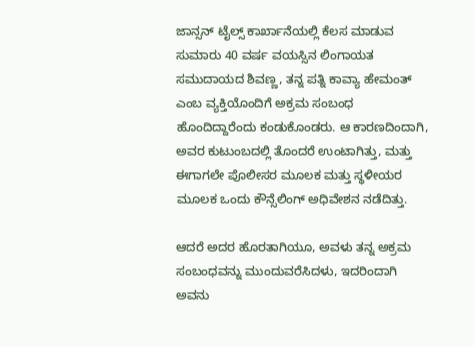ಜಾನ್ಸನ್ ಟೈಲ್ಸ್ ಕಾರ್ಖಾನೆಯಲ್ಲಿ ಕೆಲಸ ಮಾಡುವ ಸುಮಾರು 40 ವರ್ಷ ವಯಸ್ಸಿನ ಲಿಂಗಾಯತ ಸಮುದಾಯದ ಶಿವಣ್ಣ, ತನ್ನ ಪತ್ನಿ ಕಾವ್ಯಾ ಹೇಮಂತ್ ಎಂಬ ವ್ಯಕ್ತಿಯೊಂದಿಗೆ ಅಕ್ರಮ ಸಂಬಂಧ ಹೊಂದಿದ್ದಾರೆಂದು ಕಂಡುಕೊಂಡರು. ಆ ಕಾರಣದಿಂದಾಗಿ, ಅವರ ಕುಟುಂಬದಲ್ಲಿ ತೊಂದರೆ ಉಂಟಾಗಿತ್ತು, ಮತ್ತು ಈಗಾಗಲೇ ಪೊಲೀಸರ ಮೂಲಕ ಮತ್ತು ಸ್ಥಳೀಯರ ಮೂಲಕ ಒಂದು ಕೌನ್ಸೆಲಿಂಗ್ ಅಧಿವೇಶನ ನಡೆದಿತ್ತು.

ಆದರೆ ಅದರ ಹೊರತಾಗಿಯೂ, ಅವಳು ತನ್ನ ಅಕ್ರಮ ಸಂಬಂಧವನ್ನು ಮುಂದುವರೆಸಿದಳು, ಇದರಿಂದಾಗಿ ಅವನು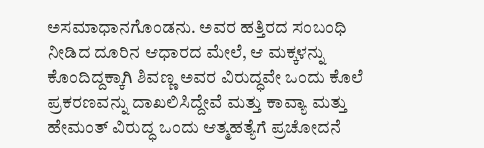ಅಸಮಾಧಾನಗೊಂಡನು. ಅವರ ಹತ್ತಿರದ ಸಂಬಂಧಿ ನೀಡಿದ ದೂರಿನ ಆಧಾರದ ಮೇಲೆ, ಆ ಮಕ್ಕಳನ್ನು ಕೊಂದಿದ್ದಕ್ಕಾಗಿ ಶಿವಣ್ಣ ಅವರ ವಿರುದ್ಧವೇ ಒಂದು ಕೊಲೆ ಪ್ರಕರಣವನ್ನು ದಾಖಲಿಸಿದ್ದೇವೆ ಮತ್ತು ಕಾವ್ಯಾ ಮತ್ತು ಹೇಮಂತ್ ವಿರುದ್ಧ ಒಂದು ಆತ್ಮಹತ್ಯೆಗೆ ಪ್ರಚೋದನೆ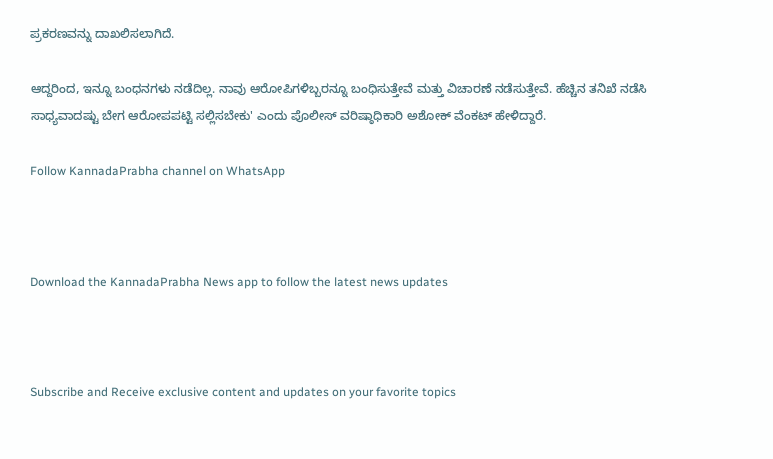ಪ್ರಕರಣವನ್ನು ದಾಖಲಿಸಲಾಗಿದೆ.

ಆದ್ದರಿಂದ, ಇನ್ನೂ ಬಂಧನಗಳು ನಡೆದಿಲ್ಲ. ನಾವು ಆರೋಪಿಗಳಿಬ್ಬರನ್ನೂ ಬಂಧಿಸುತ್ತೇವೆ ಮತ್ತು ವಿಚಾರಣೆ ನಡೆಸುತ್ತೇವೆ. ಹೆಚ್ಚಿನ ತನಿಖೆ ನಡೆಸಿ ಸಾಧ್ಯವಾದಷ್ಟು ಬೇಗ ಆರೋಪಪಟ್ಟಿ ಸಲ್ಲಿಸಬೇಕು' ಎಂದು ಪೊಲೀಸ್ ವರಿಷ್ಠಾಧಿಕಾರಿ ಅಶೋಕ್ ವೆಂಕಟ್ ಹೇಳಿದ್ದಾರೆ.

Follow KannadaPrabha channel on WhatsApp



Download the KannadaPrabha News app to follow the latest news updates



Subscribe and Receive exclusive content and updates on your favorite topics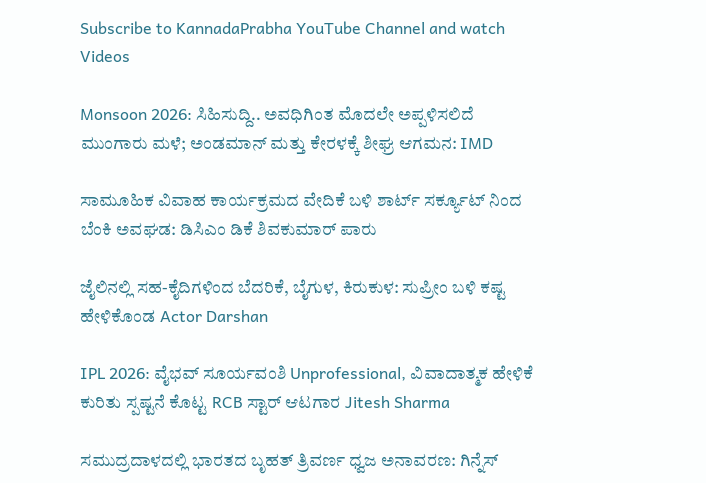Subscribe to KannadaPrabha YouTube Channel and watch Videos

Monsoon 2026: ಸಿಹಿಸುದ್ದಿ.. ಅವಧಿಗಿಂತ ಮೊದಲೇ ಅಪ್ಪಳಿಸಲಿದೆ ಮುಂಗಾರು ಮಳೆ; ಅಂಡಮಾನ್ ಮತ್ತು ಕೇರಳಕ್ಕೆ ಶೀಘ್ರ ಆಗಮನ: IMD

ಸಾಮೂಹಿಕ ವಿವಾಹ ಕಾರ್ಯಕ್ರಮದ ವೇದಿಕೆ ಬಳಿ ಶಾರ್ಟ್ ಸರ್ಕ್ಯೂಟ್ ನಿಂದ ಬೆಂಕಿ ಅವಘಡ: ಡಿಸಿಎಂ ಡಿಕೆ ಶಿವಕುಮಾರ್ ಪಾರು

ಜೈಲಿನಲ್ಲಿ ಸಹ-ಕೈದಿಗಳಿಂದ ಬೆದರಿಕೆ, ಬೈಗುಳ, ಕಿರುಕುಳ: ಸುಪ್ರೀಂ ಬಳಿ ಕಷ್ಟ ಹೇಳಿಕೊಂಡ Actor Darshan

IPL 2026: ವೈಭವ್ ಸೂರ್ಯವಂಶಿ Unprofessional, ವಿವಾದಾತ್ಮಕ ಹೇಳಿಕೆ ಕುರಿತು ಸ್ಪಷ್ಟನೆ ಕೊಟ್ಟ RCB ಸ್ಟಾರ್ ಆಟಗಾರ Jitesh Sharma

ಸಮುದ್ರದಾಳದಲ್ಲಿ ಭಾರತದ ಬೃಹತ್ ತ್ರಿವರ್ಣ ಧ್ವಜ ಅನಾವರಣ: ಗಿನ್ನೆಸ್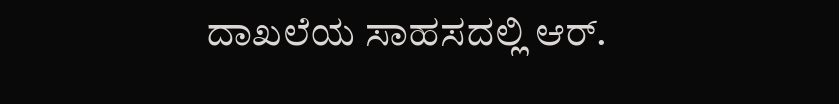ದಾಖಲೆಯ ಸಾಹಸದಲ್ಲಿ ಆರ್.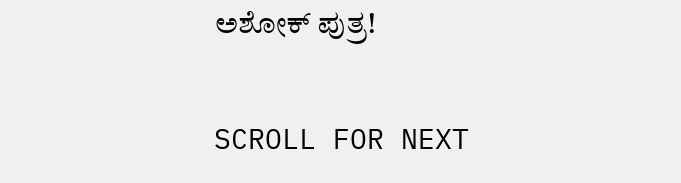ಅಶೋಕ್ ಪುತ್ರ!

SCROLL FOR NEXT